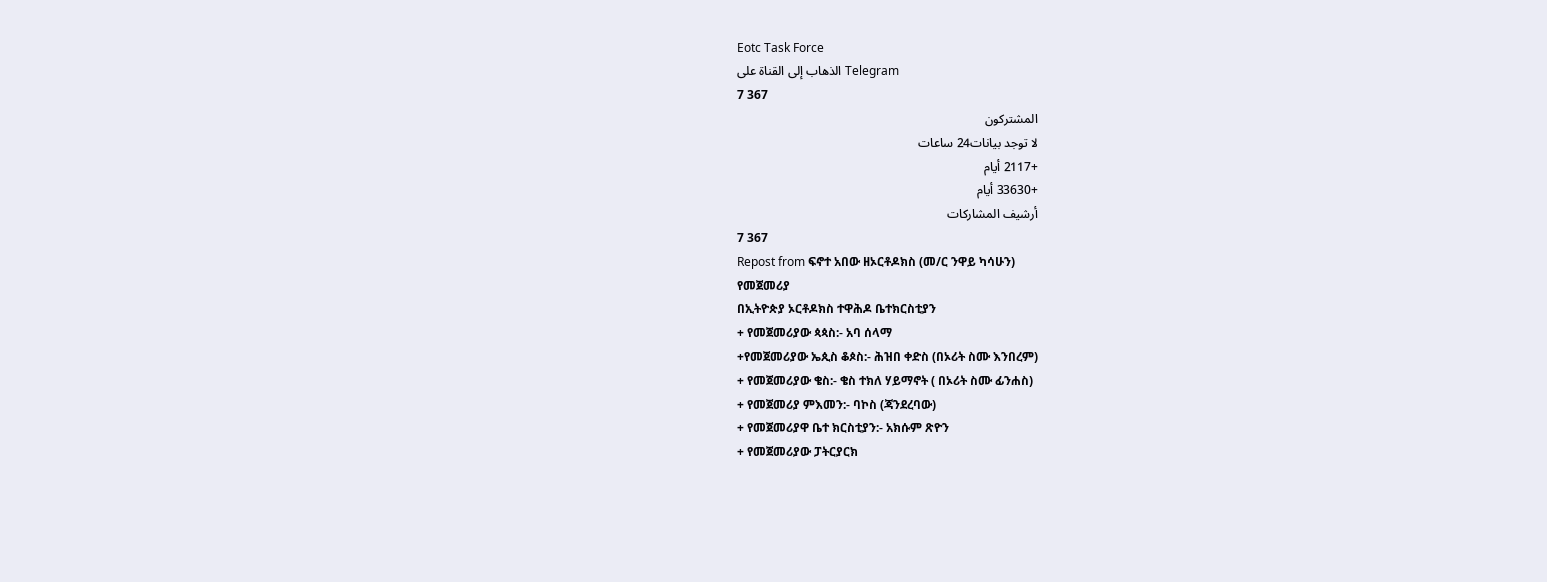Eotc Task Force
الذهاب إلى القناة على Telegram
7 367
المشتركون
لا توجد بيانات24 ساعات
+2117 أيام
+33630 أيام
أرشيف المشاركات
7 367
Repost from ፍኖተ አበው ዘኦርቶዶክስ (መ/ር ንዋይ ካሳሁን)
የመጀመሪያ
በኢትዮጵያ ኦርቶዶክስ ተዋሕዶ ቤተክርስቲያን
+ የመጀመሪያው ጳጳስ:- አባ ሰላማ
+የመጀመሪያው ኤጲስ ቆጶስ:- ሕዝበ ቀድስ (በኦሪት ስሙ እንበረም)
+ የመጀመሪያው ቄስ:- ቄስ ተክለ ሃይማኖት ( በኦሪት ስሙ ፊንሐስ)
+ የመጀመሪያ ምእመን:- ባኮስ (ጃንደረባው)
+ የመጀመሪያዋ ቤተ ክርስቲያን:- አክሱም ጽዮን
+ የመጀመሪያው ፓትርያርክ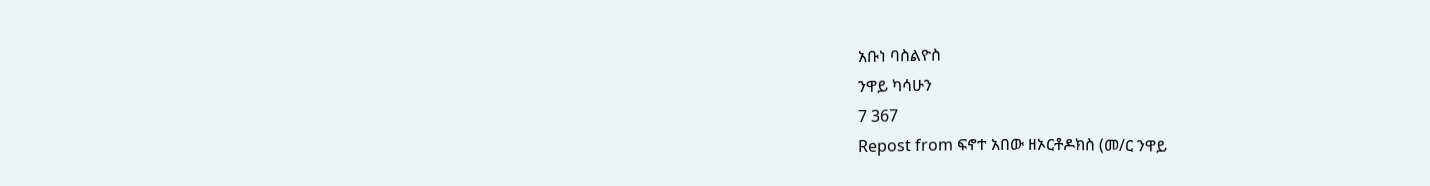አቡነ ባስልዮስ
ንዋይ ካሳሁን
7 367
Repost from ፍኖተ አበው ዘኦርቶዶክስ (መ/ር ንዋይ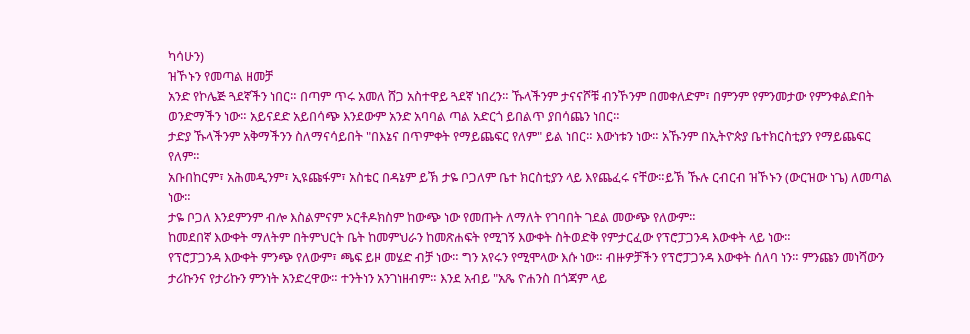ካሳሁን)
ዝኾኑን የመጣል ዘመቻ
አንድ የኮሌጅ ጓደኛችን ነበር። በጣም ጥሩ አመለ ሸጋ አስተዋይ ጓደኛ ነበረን። ኹላችንም ታናናሾቹ ብንኾንም በመቀለድም፣ በምንም የምንመታው የምንቀልድበት ወንድማችን ነው። አይናደድ አይበሳጭ እንደውም አንድ አባባል ጣል አድርጎ ይበልጥ ያበሳጨን ነበር።
ታድያ ኹላችንም አቅማችንን ስለማናሳይበት "በእኔና በጥምቀት የማይጨፍር የለም" ይል ነበር። እውነቱን ነው። አኹንም በኢትዮጵያ ቤተክርስቲያን የማይጨፍር የለም።
አቡበከርም፣ አሕመዲንም፣ ኢዩጩፋም፣ አስቴር በዳኔም ይኽ ታዬ ቦጋለም ቤተ ክርስቲያን ላይ እየጨፈሩ ናቸው።ይኽ ኹሉ ርብርብ ዝኾኑን (ውርዝው ነጌ) ለመጣል ነው።
ታዬ ቦጋለ እንደምንም ብሎ እስልምናም ኦርቶዶክስም ከውጭ ነው የመጡት ለማለት የገባበት ገደል መውጭ የለውም።
ከመደበኛ እውቀት ማለትም በትምህርት ቤት ከመምህራን ከመጽሐፍት የሚገኝ እውቀት ስትወድቅ የምታርፈው የፕሮፓጋንዳ እውቀት ላይ ነው።
የፕሮፓጋንዳ እውቀት ምንጭ የለውም፣ ጫፍ ይዞ መሄድ ብቻ ነው። ግን አየሩን የሚሞላው እሱ ነው። ብዙዎቻችን የፕሮፓጋንዳ እውቀት ሰለባ ነን። ምንጩን መነሻውን ታሪኩንና የታሪኩን ምንነት አንድረዋው። ተንትነን አንገነዘብም። እንደ አብይ "አጼ ዮሐንስ በጎጃም ላይ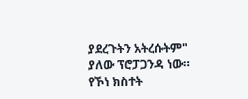ያደረጉትን አትረሱትም" ያለው ፕሮፓጋንዳ ነው። የኾነ ክስተት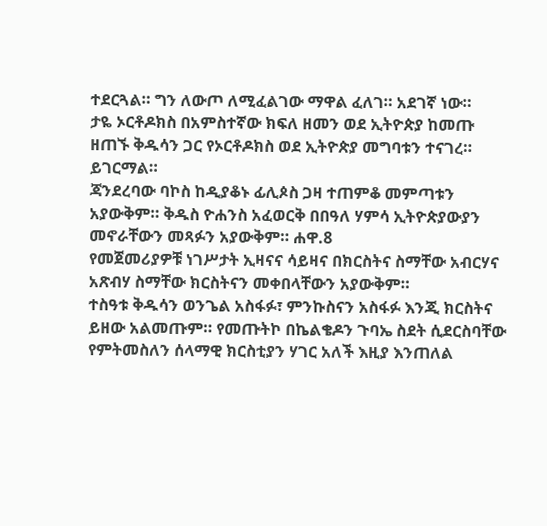ተደርጓል። ግን ለውጦ ለሚፈልገው ማዋል ፈለገ። አደገኛ ነው።
ታዬ ኦርቶዶክስ በአምስተኛው ክፍለ ዘመን ወደ ኢትዮጵያ ከመጡ ዘጠኙ ቅዱሳን ጋር የኦርቶዶክስ ወደ ኢትዮጵያ መግባቱን ተናገረ። ይገርማል።
ጃንደረባው ባኮስ ከዲያቆኑ ፊሊጶስ ጋዛ ተጠምቆ መምጣቱን አያውቅም። ቅዱስ ዮሐንስ አፈወርቅ በበዓለ ሃምሳ ኢትዮጵያውያን መኖራቸውን መጻፉን አያውቅም። ሐዋ.8
የመጀመሪያዎቹ ነገሥታት ኢዛናና ሳይዛና በክርስትና ስማቸው አብርሃና አጽብሃ ስማቸው ክርስትናን መቀበላቸውን አያውቅም።
ተስዓቱ ቅዱሳን ወንጌል አስፋፉ፣ ምንኩስናን አስፋፉ እንጂ ክርስትና ይዘው አልመጡም። የመጡትኮ በኬልቄዶን ጉባኤ ስደት ሲደርስባቸው የምትመስለን ሰላማዊ ክርስቲያን ሃገር አለች እዚያ እንጠለል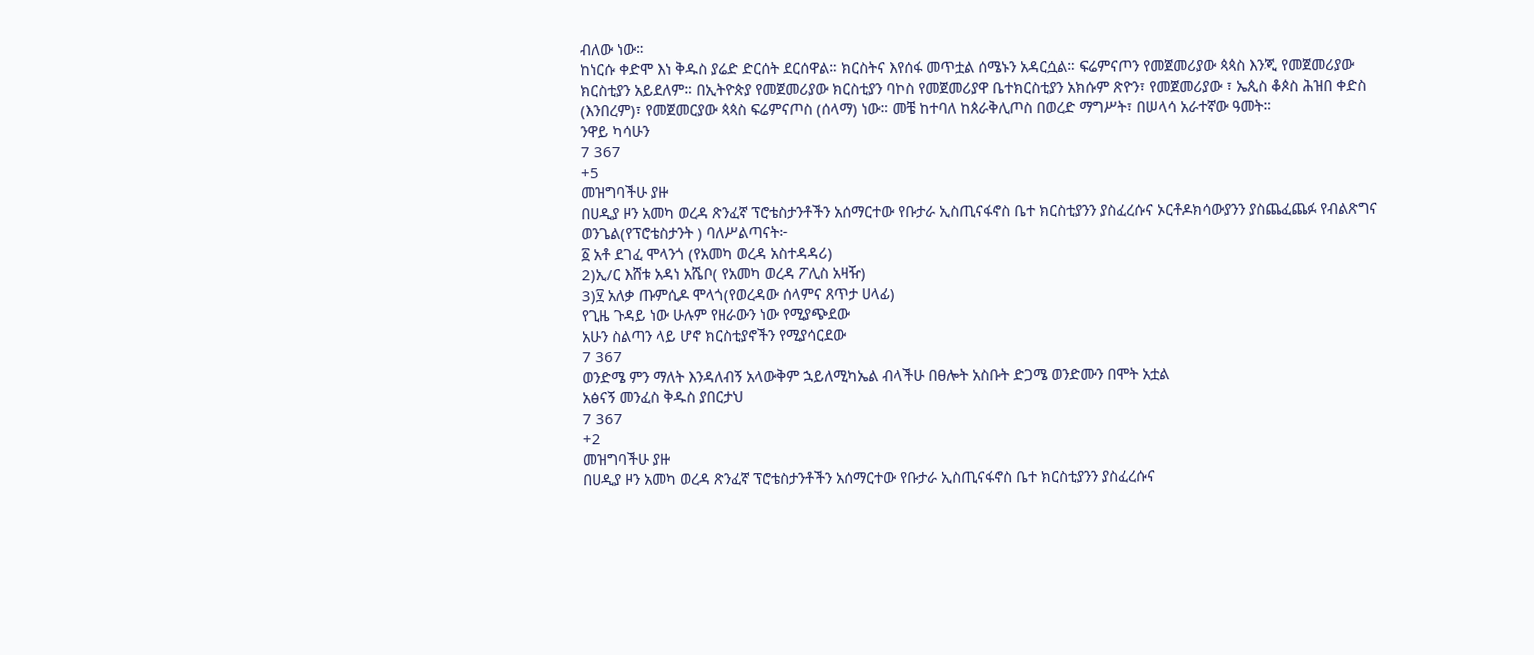ብለው ነው።
ከነርሱ ቀድሞ እነ ቅዱስ ያሬድ ድርሰት ደርሰዋል። ክርስትና እየሰፋ መጥቷል ሰሜኑን አዳርሷል። ፍሬምናጦን የመጀመሪያው ጳጳስ እንጂ የመጀመሪያው ክርስቲያን አይደለም። በኢትዮጵያ የመጀመሪያው ክርስቲያን ባኮስ የመጀመሪያዋ ቤተክርስቲያን አክሱም ጽዮን፣ የመጀመሪያው ፣ ኤጲስ ቆጶስ ሕዝበ ቀድስ (እንበረም)፣ የመጀመርያው ጳጳስ ፍሬምናጦስ (ሰላማ) ነው። መቼ ከተባለ ከጰራቅሊጦስ በወረድ ማግሥት፣ በሠላሳ አራተኛው ዓመት።
ንዋይ ካሳሁን
7 367
+5
መዝግባችሁ ያዙ
በሀዲያ ዞን አመካ ወረዳ ጽንፈኛ ፕሮቴስታንቶችን አሰማርተው የቡታራ ኢስጢናፋኖስ ቤተ ክርስቲያንን ያስፈረሱና ኦርቶዶክሳውያንን ያስጨፈጨፉ የብልጽግና ወንጌል(የፕሮቴስታንት ) ባለሥልጣናት፦
፩ አቶ ደገፈ ሞላንጎ (የአመካ ወረዳ አስተዳዳሪ)
2)ኢ/ር እሸቱ አዳነ አሼቦ( የአመካ ወረዳ ፖሊስ አዛዥ)
3)፶ አለቃ ጡምሲዶ ሞላጎ(የወረዳው ሰላምና ጸጥታ ሀላፊ)
የጊዜ ጉዳይ ነው ሁሉም የዘራውን ነው የሚያጭደው
አሁን ስልጣን ላይ ሆኖ ክርስቲያኖችን የሚያሳርደው
7 367
ወንድሜ ምን ማለት እንዳለብኝ አላውቅም ኋይለሚካኤል ብላችሁ በፀሎት አስቡት ድጋሜ ወንድሙን በሞት አቷል
አፅናኝ መንፈስ ቅዱስ ያበርታህ
7 367
+2
መዝግባችሁ ያዙ
በሀዲያ ዞን አመካ ወረዳ ጽንፈኛ ፕሮቴስታንቶችን አሰማርተው የቡታራ ኢስጢናፋኖስ ቤተ ክርስቲያንን ያስፈረሱና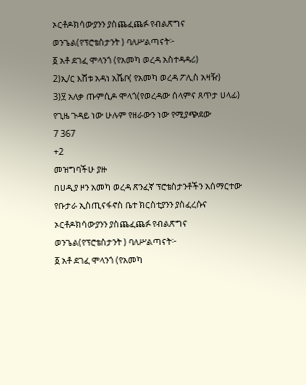ኦርቶዶክሳውያንን ያስጨፈጨፉ የብልጽግና ወንጌል(የፕሮቴስታንት ) ባለሥልጣናት፦
፩ አቶ ደገፈ ሞላንጎ (የአመካ ወረዳ አስተዳዳሪ)
2)ኢ/ር እሸቱ አዳነ አሼቦ( የአመካ ወረዳ ፖሊስ አዛዥ)
3)፶ አለቃ ጡምሲዶ ሞላጎ(የወረዳው ሰላምና ጸጥታ ሀላፊ)
የጊዜ ጉዳይ ነው ሁሉም የዘራውን ነው የሚያጭደው
7 367
+2
መዝግባችሁ ያዙ
በሀዲያ ዞን አመካ ወረዳ ጽንፈኛ ፕሮቴስታንቶችን አሰማርተው የቡታራ ኢስጢናፋኖስ ቤተ ክርስቲያንን ያስፈረሱና ኦርቶዶክሳውያንን ያስጨፈጨፉ የብልጽግና ወንጌል(የፕሮቴስታንት ) ባለሥልጣናት፦
፩ አቶ ደገፈ ሞላንጎ (የአመካ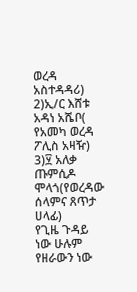ወረዳ አስተዳዳሪ)
2)ኢ/ር እሸቱ አዳነ አሼቦ( የአመካ ወረዳ ፖሊስ አዛዥ)
3)፶ አለቃ ጡምሲዶ ሞላጎ(የወረዳው ሰላምና ጸጥታ ሀላፊ)
የጊዜ ጉዳይ ነው ሁሉም የዘራውን ነው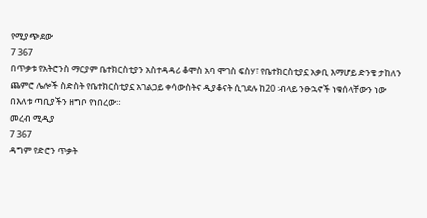የሚያጭደው
7 367
በጥቃቱ የአትሮንስ ማርያም ቤተክርስቲያን አስተዳዳሪ ቆሞስ አባ ሞገስ ፍስሃ፣ የቤተክርስቲያኗ አቃቢ እማሆይ ድንቄ ታከለን ጨምሮ ሌሎች ስድስት የቤተክርስቲያኗ አገልጋይ ቀሳውስትና ዲያቆናት ሲገደሉ ከ20 ፡ብላይ ንፁኋኖች ነቁሰላቸውን ነው በእለቱ ጣቢያችን ዘግቦ የነበረው።
መረብ ሚዲያ
7 367
ዳግም የድሮን ጥቃት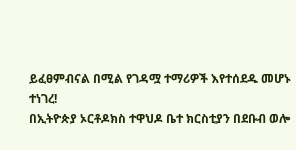ይፈፀምብናል በሚል የገዳሟ ተማሪዎች እየተሰደዱ መሆኑ ተነገረ!
በኢትዮጵያ ኦርቶዶክስ ተዋህዶ ቤተ ክርስቲያን በደቡብ ወሎ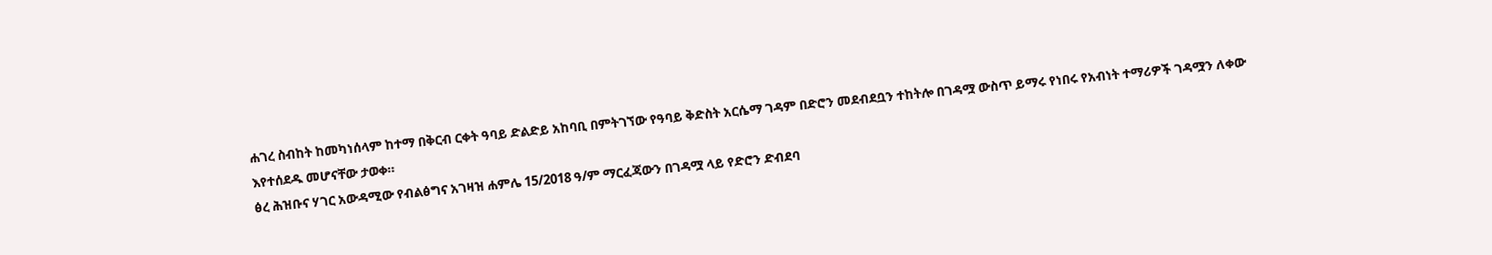ሐገረ ስብከት ከመካነሰላም ከተማ በቅርብ ርቀት ዓባይ ድልድይ አከባቢ በምትገኘው የዓባይ ቅድስት አርሴማ ገዳም በድሮን መደብደቧን ተከትሎ በገዳሟ ውስጥ ይማሩ የነበሩ የአብነት ተማሪዎች ገዳሟን ለቀው እየተሰደዱ መሆናቸው ታወቀ።
ፅረ ሕዝቡና ሃገር አውዳሚው የብልፅግና አገዛዝ ሐምሌ 15/2018 ዓ/ም ማርፈጃውን በገዳሟ ላይ የድሮን ድብደባ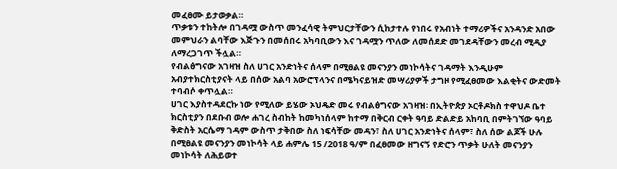መፈፀሙ ይታወቃል።
ጥቃቱን ተከትሎ በገዳሟ ውስጥ መንፈሳዊ ትምህርታቸውን ሲከታተሉ የነበሩ የአብነት ተማሪዎችና አንዳንድ አበው መምህራን ልባቸው እጅጉን በመሰበሩ አካባቢውን እና ገዳሟን ጥለው ለመሰደድ መገደዳቸውን መረብ ሚዲያ ለማረጋገጥ ችሏል።
የብልፅግናው አገዛዝ ስለ ሀገር አንድነትና ሰላም በሚፀልዩ መናንያን መነኮሳትና ገዳማት እንዲሁም አብያተክርስቲያናት ላይ በሰው አልባ አውሮፕላንና በሜካናይዝድ መሣሪያዎች ታግዞ የሚፈፀመው እልቂትና ውድመት ተባብሶ ቀጥሏል።
ሀገር እያስተዳደርኩ ነው የሚለው ይሄው ኦህዴድ መሩ የብልፅግናው አገዛዝ፡ በኢትዮጵያ ኦርቶዶክስ ተዋህዶ ቤተ ክርስቲያን በደቡብ ወሎ ሐገረ ስብከት ከመካነሰላም ከተማ በቅርብ ርቀት ዓባይ ድልድይ አከባቢ በምትገኘው ዓባይ ቅድስት አርሴማ ገዳም ውስጥ ታቅበው ስለ ነፍሳቸው መዳን፣ ስለ ሀገር አንድነትና ሰላም፣ ስለ ሰው ልጆች ሁሉ በሚፀልዩ መናንያን መነኮሳት ላይ ሐምሌ 15 /2018 ዓ/ም በፈፀመው ዘግናኝ የድሮን ጥቃት ሁለት መናንያን መነኮሳት ለሕይወተ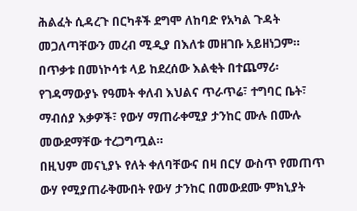ሕልፈት ሲዳረጉ በርካቶች ደግሞ ለከባድ የአካል ጉዳት መጋለጣቸውን መረብ ሚዲያ በእለቱ መዘገቡ አይዘነጋም።
በጥቃቱ በመነኮሳቱ ላይ ከደረሰው እልቂት በተጨማሪ፡ የገዳማውያኑ የዓመት ቀለብ እህልና ጥራጥሬ፣ ተግባር ቤት፣ ማብሰያ እቃዎች፣ የውሃ ማጠራቀሚያ ታንከር ሙሉ በሙሉ መውደማቸው ተረጋግጧል።
በዚህም መናኒያኑ የለት ቀለባቸውና በዛ በርሃ ውስጥ የመጠጥ ውሃ የሚያጠራቅሙበት የውሃ ታንከር በመውደሙ ምክኒያት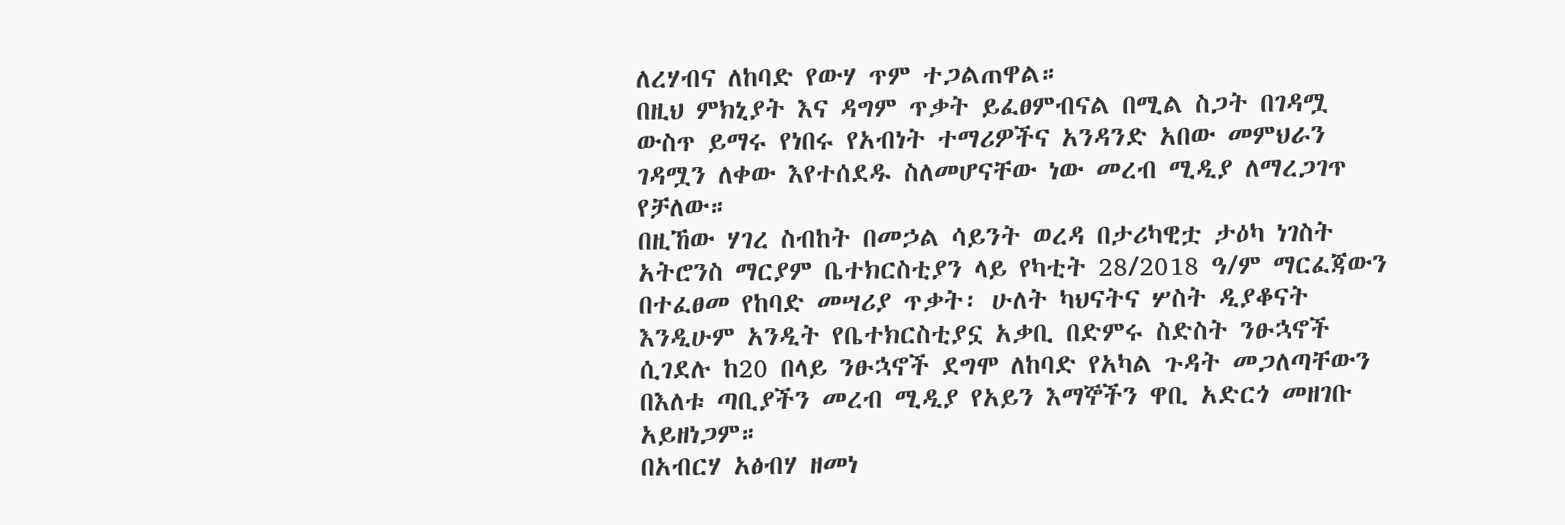ለረሃብና ለከባድ የውሃ ጥም ተጋልጠዋል።
በዚህ ምክኒያት እና ዳግም ጥቃት ይፈፀምብናል በሚል ስጋት በገዳሟ ውስጥ ይማሩ የነበሩ የአብነት ተማሪዎችና አንዳንድ አበው መምህራን ገዳሟን ለቀው እየተሰደዱ ስለመሆናቸው ነው መረብ ሚዲያ ለማረጋገጥ የቻለው።
በዚኸው ሃገረ ስብከት በመኃል ሳይንት ወረዳ በታሪካዊቷ ታዕካ ነገስት አትሮንስ ማርያም ቤተክርስቲያን ላይ የካቲት 28/2018 ዓ/ም ማርፈጃውን በተፈፀመ የከባድ መሣሪያ ጥቃት፡ ሁለት ካህናትና ሦስት ዲያቆናት እንዲሁም አንዲት የቤተክርስቲያኗ አቃቢ በድምሩ ስድስት ንፁኋኖች ሲገደሉ ከ20 በላይ ንፁኋኖች ደግሞ ለከባድ የአካል ጉዳት መጋለጣቸውን በእለቱ ጣቢያችን መረብ ሚዲያ የአይን እማኞችን ዋቢ አድርጎ መዘገቡ አይዘነጋም።
በአብርሃ አፅብሃ ዘመነ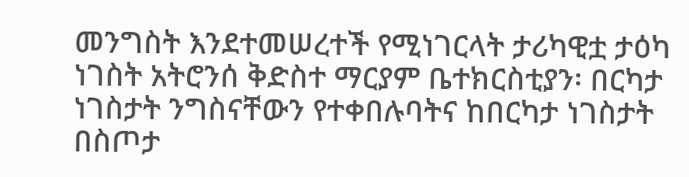መንግስት እንደተመሠረተች የሚነገርላት ታሪካዊቷ ታዕካ ነገስት አትሮንሰ ቅድስተ ማርያም ቤተክርስቲያን፡ በርካታ ነገስታት ንግስናቸውን የተቀበሉባትና ከበርካታ ነገስታት በስጦታ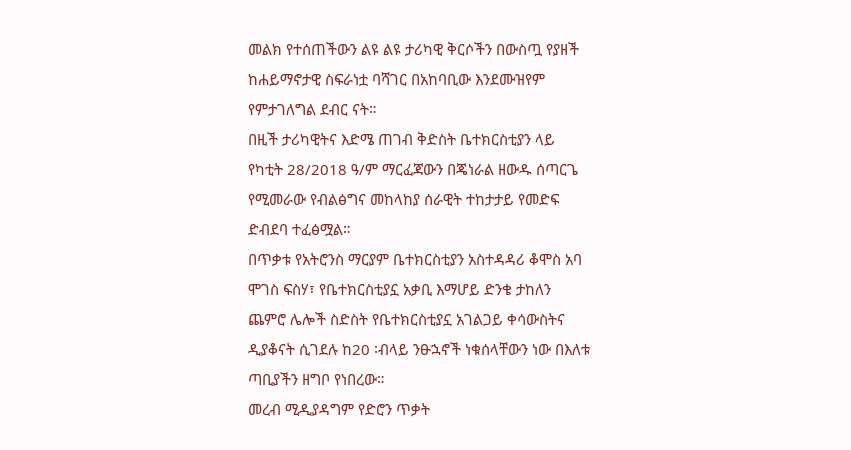መልክ የተሰጠችውን ልዩ ልዩ ታሪካዊ ቅርሶችን በውስጧ የያዘች ከሐይማኖታዊ ስፍራነቷ ባሻገር በአከባቢው እንደሙዝየም የምታገለግል ደብር ናት።
በዚች ታሪካዊትና እድሜ ጠገብ ቅድስት ቤተክርስቲያን ላይ የካቲት 28/2018 ዓ/ም ማርፈጃውን በጄነራል ዘውዱ ሰጣርጌ የሚመራው የብልፅግና መከላከያ ሰራዊት ተከታታይ የመድፍ ድብደባ ተፈፅሟል።
በጥቃቱ የአትሮንስ ማርያም ቤተክርስቲያን አስተዳዳሪ ቆሞስ አባ ሞገስ ፍስሃ፣ የቤተክርስቲያኗ አቃቢ እማሆይ ድንቄ ታከለን ጨምሮ ሌሎች ስድስት የቤተክርስቲያኗ አገልጋይ ቀሳውስትና ዲያቆናት ሲገደሉ ከ20 ፡ብላይ ንፁኋኖች ነቁሰላቸውን ነው በእለቱ ጣቢያችን ዘግቦ የነበረው።
መረብ ሚዲያዳግም የድሮን ጥቃት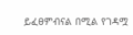ይፈፀምብናል በሚል የገዳሟ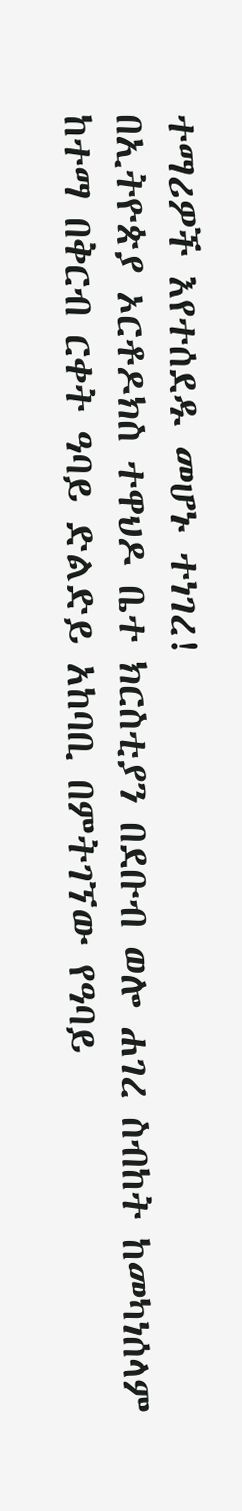ተማሪዎች እየተሰደዱ መሆኑ ተነገረ!
በኢትዮጵያ ኦርቶዶክስ ተዋህዶ ቤተ ክርስቲያን በደቡብ ወሎ ሐገረ ስብከት ከመካነሰላም ከተማ በቅርብ ርቀት ዓባይ ድልድይ አከባቢ በምትገኘው የዓባይ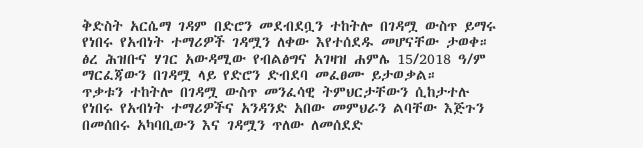ቅድስት አርሴማ ገዳም በድሮን መደብደቧን ተከትሎ በገዳሟ ውስጥ ይማሩ የነበሩ የአብነት ተማሪዎች ገዳሟን ለቀው እየተሰደዱ መሆናቸው ታወቀ።
ፅረ ሕዝቡና ሃገር አውዳሚው የብልፅግና አገዛዝ ሐምሌ 15/2018 ዓ/ም ማርፈጃውን በገዳሟ ላይ የድሮን ድብደባ መፈፀሙ ይታወቃል።
ጥቃቱን ተከትሎ በገዳሟ ውስጥ መንፈሳዊ ትምህርታቸውን ሲከታተሉ የነበሩ የአብነት ተማሪዎችና አንዳንድ አበው መምህራን ልባቸው እጅጉን በመሰበሩ አካባቢውን እና ገዳሟን ጥለው ለመሰደድ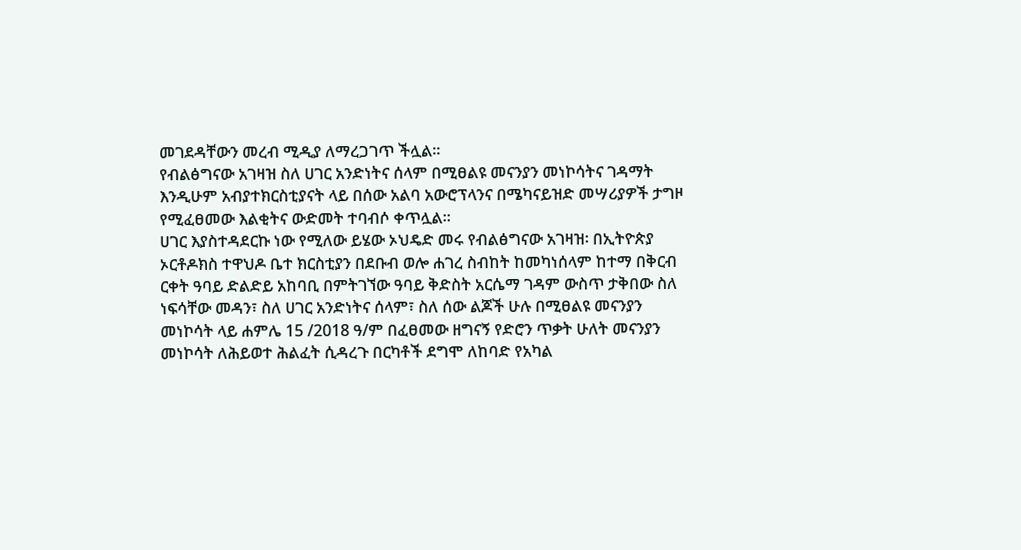መገደዳቸውን መረብ ሚዲያ ለማረጋገጥ ችሏል።
የብልፅግናው አገዛዝ ስለ ሀገር አንድነትና ሰላም በሚፀልዩ መናንያን መነኮሳትና ገዳማት እንዲሁም አብያተክርስቲያናት ላይ በሰው አልባ አውሮፕላንና በሜካናይዝድ መሣሪያዎች ታግዞ የሚፈፀመው እልቂትና ውድመት ተባብሶ ቀጥሏል።
ሀገር እያስተዳደርኩ ነው የሚለው ይሄው ኦህዴድ መሩ የብልፅግናው አገዛዝ፡ በኢትዮጵያ ኦርቶዶክስ ተዋህዶ ቤተ ክርስቲያን በደቡብ ወሎ ሐገረ ስብከት ከመካነሰላም ከተማ በቅርብ ርቀት ዓባይ ድልድይ አከባቢ በምትገኘው ዓባይ ቅድስት አርሴማ ገዳም ውስጥ ታቅበው ስለ ነፍሳቸው መዳን፣ ስለ ሀገር አንድነትና ሰላም፣ ስለ ሰው ልጆች ሁሉ በሚፀልዩ መናንያን መነኮሳት ላይ ሐምሌ 15 /2018 ዓ/ም በፈፀመው ዘግናኝ የድሮን ጥቃት ሁለት መናንያን መነኮሳት ለሕይወተ ሕልፈት ሲዳረጉ በርካቶች ደግሞ ለከባድ የአካል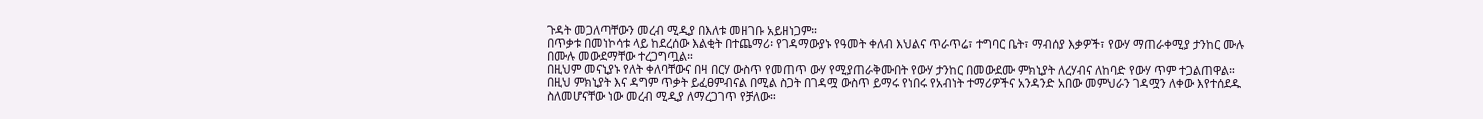ጉዳት መጋለጣቸውን መረብ ሚዲያ በእለቱ መዘገቡ አይዘነጋም።
በጥቃቱ በመነኮሳቱ ላይ ከደረሰው እልቂት በተጨማሪ፡ የገዳማውያኑ የዓመት ቀለብ እህልና ጥራጥሬ፣ ተግባር ቤት፣ ማብሰያ እቃዎች፣ የውሃ ማጠራቀሚያ ታንከር ሙሉ በሙሉ መውደማቸው ተረጋግጧል።
በዚህም መናኒያኑ የለት ቀለባቸውና በዛ በርሃ ውስጥ የመጠጥ ውሃ የሚያጠራቅሙበት የውሃ ታንከር በመውደሙ ምክኒያት ለረሃብና ለከባድ የውሃ ጥም ተጋልጠዋል።
በዚህ ምክኒያት እና ዳግም ጥቃት ይፈፀምብናል በሚል ስጋት በገዳሟ ውስጥ ይማሩ የነበሩ የአብነት ተማሪዎችና አንዳንድ አበው መምህራን ገዳሟን ለቀው እየተሰደዱ ስለመሆናቸው ነው መረብ ሚዲያ ለማረጋገጥ የቻለው።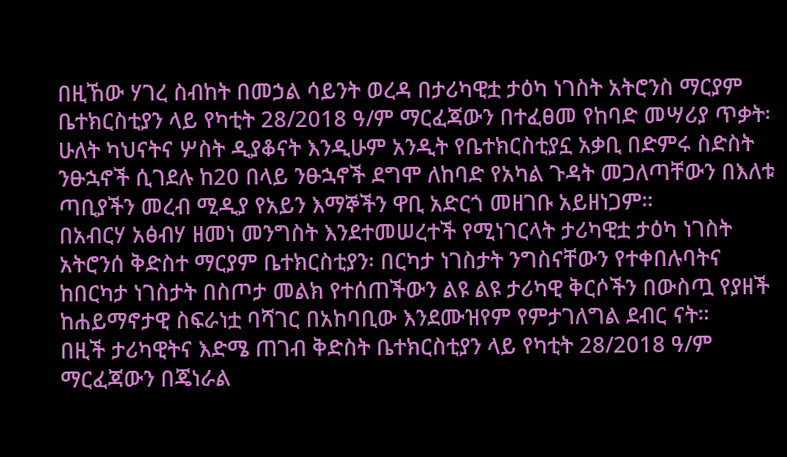በዚኸው ሃገረ ስብከት በመኃል ሳይንት ወረዳ በታሪካዊቷ ታዕካ ነገስት አትሮንስ ማርያም ቤተክርስቲያን ላይ የካቲት 28/2018 ዓ/ም ማርፈጃውን በተፈፀመ የከባድ መሣሪያ ጥቃት፡ ሁለት ካህናትና ሦስት ዲያቆናት እንዲሁም አንዲት የቤተክርስቲያኗ አቃቢ በድምሩ ስድስት ንፁኋኖች ሲገደሉ ከ20 በላይ ንፁኋኖች ደግሞ ለከባድ የአካል ጉዳት መጋለጣቸውን በእለቱ ጣቢያችን መረብ ሚዲያ የአይን እማኞችን ዋቢ አድርጎ መዘገቡ አይዘነጋም።
በአብርሃ አፅብሃ ዘመነ መንግስት እንደተመሠረተች የሚነገርላት ታሪካዊቷ ታዕካ ነገስት አትሮንሰ ቅድስተ ማርያም ቤተክርስቲያን፡ በርካታ ነገስታት ንግስናቸውን የተቀበሉባትና ከበርካታ ነገስታት በስጦታ መልክ የተሰጠችውን ልዩ ልዩ ታሪካዊ ቅርሶችን በውስጧ የያዘች ከሐይማኖታዊ ስፍራነቷ ባሻገር በአከባቢው እንደሙዝየም የምታገለግል ደብር ናት።
በዚች ታሪካዊትና እድሜ ጠገብ ቅድስት ቤተክርስቲያን ላይ የካቲት 28/2018 ዓ/ም ማርፈጃውን በጄነራል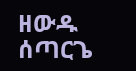ዘውዱ ሰጣርጌ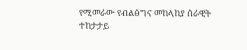የሚመራው የብልፅግና መከላከያ ሰራዊት ተከታታይ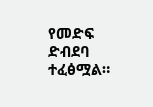የመድፍ ድብደባ ተፈፅሟል።